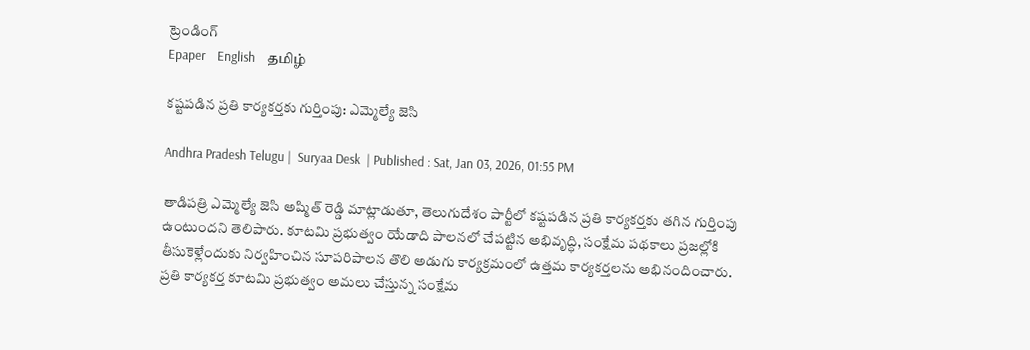ట్రెండింగ్
Epaper    English    தமிழ்

కష్టపడిన ప్రతి కార్యకర్తకు గుర్తింపు: ఎమ్మెల్యే జెసి

Andhra Pradesh Telugu |  Suryaa Desk  | Published : Sat, Jan 03, 2026, 01:55 PM

తాడిపత్రి ఎమ్మెల్యే జెసి అష్మిత్ రెడ్డి మాట్లాడుతూ, తెలుగుదేశం పార్టీలో కష్టపడిన ప్రతి కార్యకర్తకు తగిన గుర్తింపు ఉంటుందని తెలిపారు. కూటమి ప్రభుత్వం యేడాది పాలనలో చేపట్టిన అభివృద్ధి, సంక్షేమ పథకాలు ప్రజల్లోకి తీసుకెళ్లేందుకు నిర్వహించిన సూపరిపాలన తొలి అడుగు కార్యక్రమంలో ఉత్తమ కార్యకర్తలను అభినందించారు. ప్రతి కార్యకర్త కూటమి ప్రభుత్వం అమలు చేస్తున్న సంక్షేమ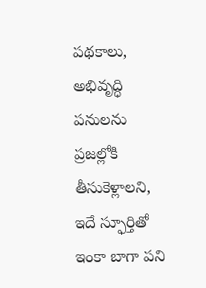పథకాలు, అభివృద్ధి పనులను ప్రజల్లోకి తీసుకెళ్లాలని, ఇదే స్ఫూర్తితో ఇంకా బాగా పని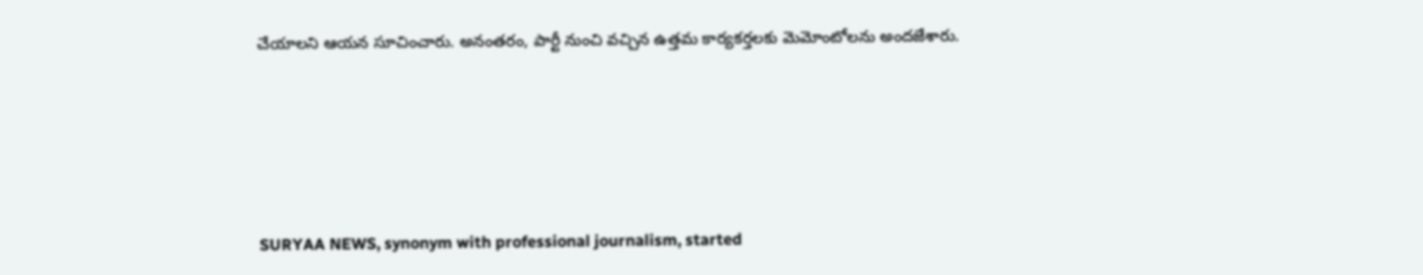చేయాలని ఆయన సూచించారు. అనంతరం, పార్టీ నుంచి వచ్చిన ఉత్తమ కార్యకర్తలకు మెమోంటోలను అందజేశారు.






SURYAA NEWS, synonym with professional journalism, started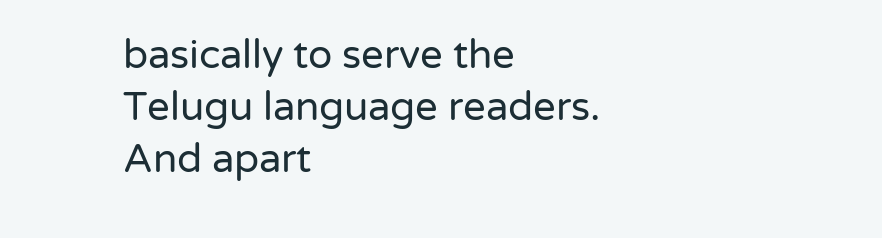basically to serve the Telugu language readers. And apart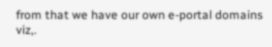from that we have our own e-portal domains viz,.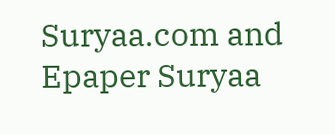Suryaa.com and Epaper Suryaa